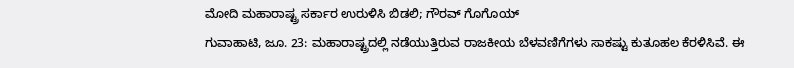ಮೋದಿ ಮಹಾರಾಷ್ಟ್ರ ಸರ್ಕಾರ ಉರುಳಿಸಿ ಬಿಡಲಿ; ಗೌರವ್ ಗೊಗೊಯ್
ಗುವಾಹಾಟಿ, ಜೂ. 23: ಮಹಾರಾಷ್ಟ್ರದಲ್ಲಿ ನಡೆಯುತ್ತಿರುವ ರಾಜಕೀಯ ಬೆಳವಣಿಗೆಗಳು ಸಾಕಷ್ಟು ಕುತೂಹಲ ಕೆರಳಿಸಿವೆ. ಈ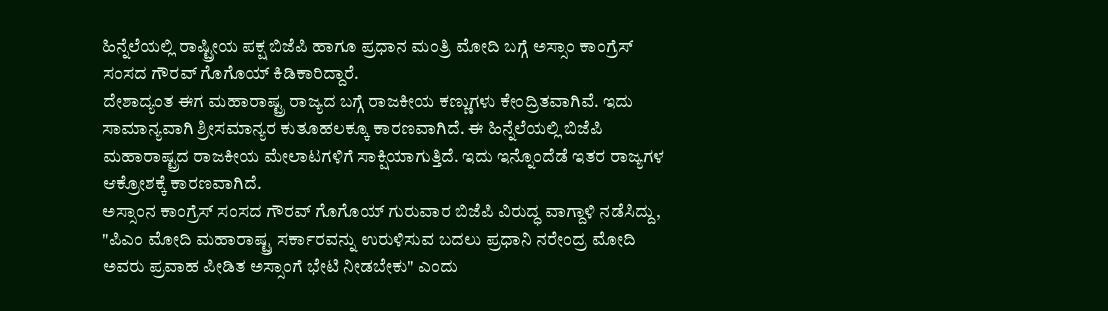ಹಿನ್ನೆಲೆಯಲ್ಲಿ ರಾಷ್ಟ್ರೀಯ ಪಕ್ಷ ಬಿಜೆಪಿ ಹಾಗೂ ಪ್ರಧಾನ ಮಂತ್ರಿ ಮೋದಿ ಬಗ್ಗೆ ಅಸ್ಸಾಂ ಕಾಂಗ್ರೆಸ್ ಸಂಸದ ಗೌರವ್ ಗೊಗೊಯ್ ಕಿಡಿಕಾರಿದ್ದಾರೆ.
ದೇಶಾದ್ಯಂತ ಈಗ ಮಹಾರಾಷ್ಟ್ರ ರಾಜ್ಯದ ಬಗ್ಗೆ ರಾಜಕೀಯ ಕಣ್ಣುಗಳು ಕೇಂದ್ರಿತವಾಗಿವೆ. ಇದು ಸಾಮಾನ್ಯವಾಗಿ ಶ್ರೀಸಮಾನ್ಯರ ಕುತೂಹಲಕ್ಕೂ ಕಾರಣವಾಗಿದೆ. ಈ ಹಿನ್ನೆಲೆಯಲ್ಲಿ ಬಿಜೆಪಿ ಮಹಾರಾಷ್ಟ್ರದ ರಾಜಕೀಯ ಮೇಲಾಟಗಳಿಗೆ ಸಾಕ್ಷಿಯಾಗುತ್ತಿದೆ. ಇದು ಇನ್ನೊಂದೆಡೆ ಇತರ ರಾಜ್ಯಗಳ ಆಕ್ರೋಶಕ್ಕೆ ಕಾರಣವಾಗಿದೆ.
ಅಸ್ಸಾಂನ ಕಾಂಗ್ರೆಸ್ ಸಂಸದ ಗೌರವ್ ಗೊಗೊಯ್ ಗುರುವಾರ ಬಿಜೆಪಿ ವಿರುದ್ಧ ವಾಗ್ದಾಳಿ ನಡೆಸಿದ್ದು, "ಪಿಎಂ ಮೋದಿ ಮಹಾರಾಷ್ಟ್ರ ಸರ್ಕಾರವನ್ನು ಉರುಳಿಸುವ ಬದಲು ಪ್ರಧಾನಿ ನರೇಂದ್ರ ಮೋದಿ ಅವರು ಪ್ರವಾಹ ಪೀಡಿತ ಅಸ್ಸಾಂಗೆ ಭೇಟಿ ನೀಡಬೇಕು" ಎಂದು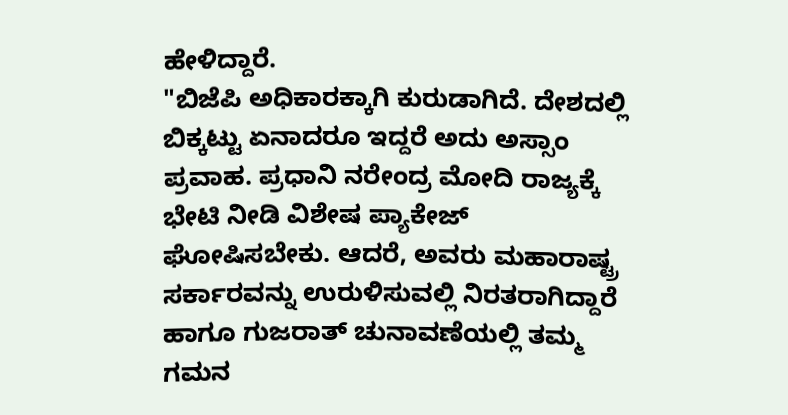ಹೇಳಿದ್ದಾರೆ.
"ಬಿಜೆಪಿ ಅಧಿಕಾರಕ್ಕಾಗಿ ಕುರುಡಾಗಿದೆ. ದೇಶದಲ್ಲಿ ಬಿಕ್ಕಟ್ಟು ಏನಾದರೂ ಇದ್ದರೆ ಅದು ಅಸ್ಸಾಂ ಪ್ರವಾಹ. ಪ್ರಧಾನಿ ನರೇಂದ್ರ ಮೋದಿ ರಾಜ್ಯಕ್ಕೆ ಭೇಟಿ ನೀಡಿ ವಿಶೇಷ ಪ್ಯಾಕೇಜ್ ಘೋಷಿಸಬೇಕು. ಆದರೆ, ಅವರು ಮಹಾರಾಷ್ಟ್ರ ಸರ್ಕಾರವನ್ನು ಉರುಳಿಸುವಲ್ಲಿ ನಿರತರಾಗಿದ್ದಾರೆ ಹಾಗೂ ಗುಜರಾತ್ ಚುನಾವಣೆಯಲ್ಲಿ ತಮ್ಮ ಗಮನ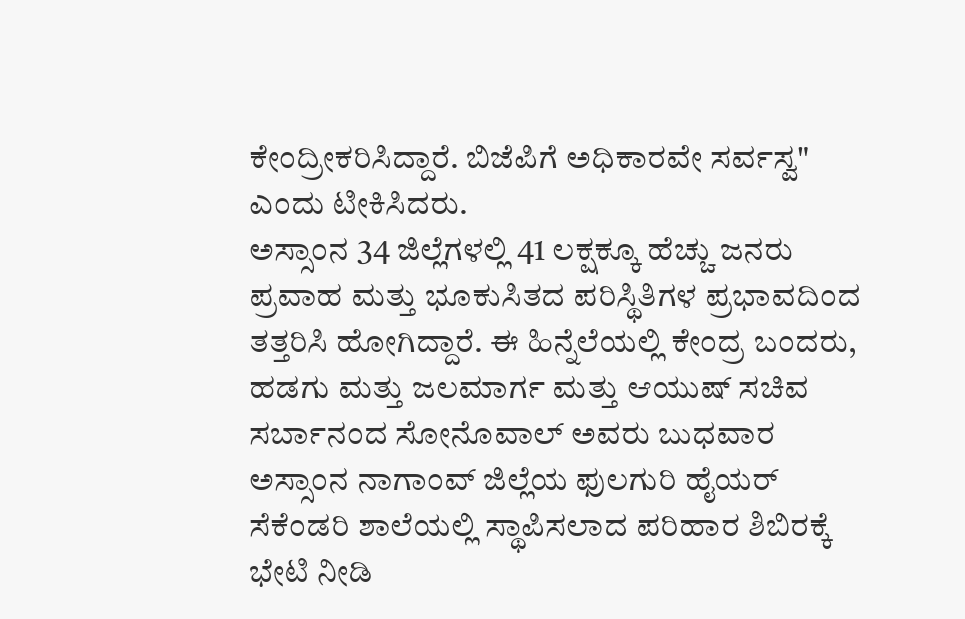ಕೇಂದ್ರೀಕರಿಸಿದ್ದಾರೆ. ಬಿಜೆಪಿಗೆ ಅಧಿಕಾರವೇ ಸರ್ವಸ್ವ" ಎಂದು ಟೀಕಿಸಿದರು.
ಅಸ್ಸಾಂನ 34 ಜಿಲ್ಲೆಗಳಲ್ಲಿ 41 ಲಕ್ಷಕ್ಕೂ ಹೆಚ್ಚು ಜನರು ಪ್ರವಾಹ ಮತ್ತು ಭೂಕುಸಿತದ ಪರಿಸ್ಥಿತಿಗಳ ಪ್ರಭಾವದಿಂದ ತತ್ತರಿಸಿ ಹೋಗಿದ್ದಾರೆ. ಈ ಹಿನ್ನೆಲೆಯಲ್ಲಿ ಕೇಂದ್ರ ಬಂದರು, ಹಡಗು ಮತ್ತು ಜಲಮಾರ್ಗ ಮತ್ತು ಆಯುಷ್ ಸಚಿವ ಸರ್ಬಾನಂದ ಸೋನೊವಾಲ್ ಅವರು ಬುಧವಾರ ಅಸ್ಸಾಂನ ನಾಗಾಂವ್ ಜಿಲ್ಲೆಯ ಫುಲಗುರಿ ಹೈಯರ್ ಸೆಕೆಂಡರಿ ಶಾಲೆಯಲ್ಲಿ ಸ್ಥಾಪಿಸಲಾದ ಪರಿಹಾರ ಶಿಬಿರಕ್ಕೆ ಭೇಟಿ ನೀಡಿ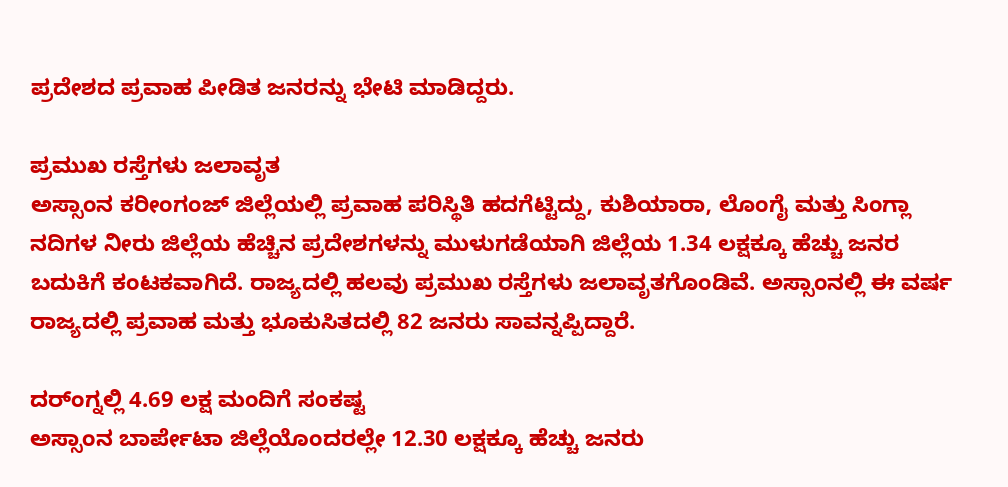ಪ್ರದೇಶದ ಪ್ರವಾಹ ಪೀಡಿತ ಜನರನ್ನು ಭೇಟಿ ಮಾಡಿದ್ದರು.

ಪ್ರಮುಖ ರಸ್ತೆಗಳು ಜಲಾವೃತ
ಅಸ್ಸಾಂನ ಕರೀಂಗಂಜ್ ಜಿಲ್ಲೆಯಲ್ಲಿ ಪ್ರವಾಹ ಪರಿಸ್ಥಿತಿ ಹದಗೆಟ್ಟಿದ್ದು, ಕುಶಿಯಾರಾ, ಲೊಂಗೈ ಮತ್ತು ಸಿಂಗ್ಲಾ ನದಿಗಳ ನೀರು ಜಿಲ್ಲೆಯ ಹೆಚ್ಚಿನ ಪ್ರದೇಶಗಳನ್ನು ಮುಳುಗಡೆಯಾಗಿ ಜಿಲ್ಲೆಯ 1.34 ಲಕ್ಷಕ್ಕೂ ಹೆಚ್ಚು ಜನರ ಬದುಕಿಗೆ ಕಂಟಕವಾಗಿದೆ. ರಾಜ್ಯದಲ್ಲಿ ಹಲವು ಪ್ರಮುಖ ರಸ್ತೆಗಳು ಜಲಾವೃತಗೊಂಡಿವೆ. ಅಸ್ಸಾಂನಲ್ಲಿ ಈ ವರ್ಷ ರಾಜ್ಯದಲ್ಲಿ ಪ್ರವಾಹ ಮತ್ತು ಭೂಕುಸಿತದಲ್ಲಿ 82 ಜನರು ಸಾವನ್ನಪ್ಪಿದ್ದಾರೆ.

ದರ್ಂಗ್ನಲ್ಲಿ 4.69 ಲಕ್ಷ ಮಂದಿಗೆ ಸಂಕಷ್ಟ
ಅಸ್ಸಾಂನ ಬಾರ್ಪೇಟಾ ಜಿಲ್ಲೆಯೊಂದರಲ್ಲೇ 12.30 ಲಕ್ಷಕ್ಕೂ ಹೆಚ್ಚು ಜನರು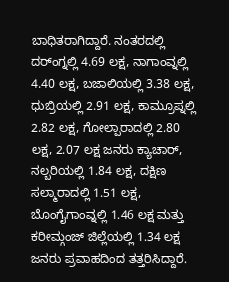ಬಾಧಿತರಾಗಿದ್ದಾರೆ. ನಂತರದಲ್ಲಿ ದರ್ಂಗ್ನಲ್ಲಿ 4.69 ಲಕ್ಷ, ನಾಗಾಂವ್ನಲ್ಲಿ 4.40 ಲಕ್ಷ, ಬಜಾಲಿಯಲ್ಲಿ 3.38 ಲಕ್ಷ, ಧುಬ್ರಿಯಲ್ಲಿ 2.91 ಲಕ್ಷ, ಕಾಮ್ರೂಪ್ನಲ್ಲಿ 2.82 ಲಕ್ಷ, ಗೋಲ್ಪಾರಾದಲ್ಲಿ 2.80 ಲಕ್ಷ, 2.07 ಲಕ್ಷ ಜನರು ಕ್ಯಾಚಾರ್, ನಲ್ಬರಿಯಲ್ಲಿ 1.84 ಲಕ್ಷ, ದಕ್ಷಿಣ ಸಲ್ಮಾರಾದಲ್ಲಿ 1.51 ಲಕ್ಷ, ಬೊಂಗೈಗಾಂವ್ನಲ್ಲಿ 1.46 ಲಕ್ಷ ಮತ್ತು ಕರೀಮ್ಗಂಜ್ ಜಿಲ್ಲೆಯಲ್ಲಿ 1.34 ಲಕ್ಷ ಜನರು ಪ್ರವಾಹದಿಂದ ತತ್ತರಿಸಿದ್ದಾರೆ.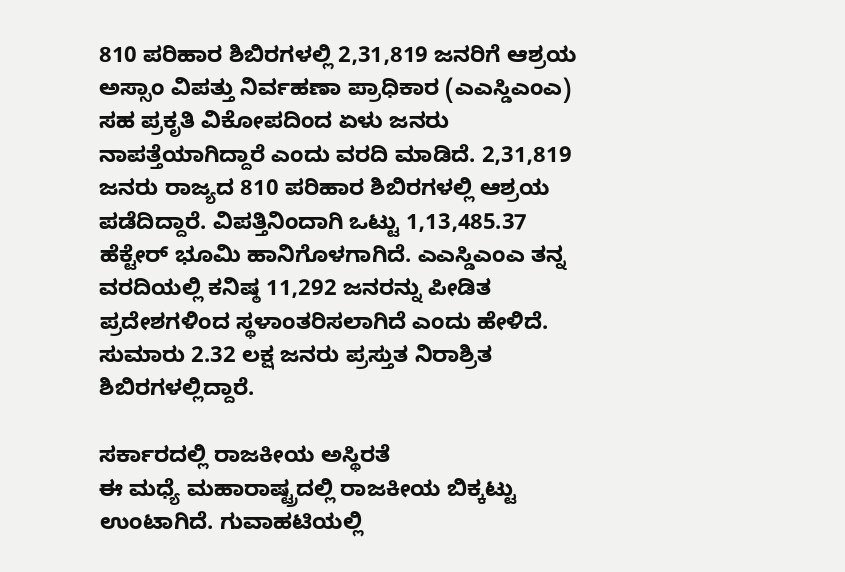810 ಪರಿಹಾರ ಶಿಬಿರಗಳಲ್ಲಿ 2,31,819 ಜನರಿಗೆ ಆಶ್ರಯ
ಅಸ್ಸಾಂ ವಿಪತ್ತು ನಿರ್ವಹಣಾ ಪ್ರಾಧಿಕಾರ (ಎಎಸ್ಡಿಎಂಎ) ಸಹ ಪ್ರಕೃತಿ ವಿಕೋಪದಿಂದ ಏಳು ಜನರು ನಾಪತ್ತೆಯಾಗಿದ್ದಾರೆ ಎಂದು ವರದಿ ಮಾಡಿದೆ. 2,31,819 ಜನರು ರಾಜ್ಯದ 810 ಪರಿಹಾರ ಶಿಬಿರಗಳಲ್ಲಿ ಆಶ್ರಯ ಪಡೆದಿದ್ದಾರೆ. ವಿಪತ್ತಿನಿಂದಾಗಿ ಒಟ್ಟು 1,13,485.37 ಹೆಕ್ಟೇರ್ ಭೂಮಿ ಹಾನಿಗೊಳಗಾಗಿದೆ. ಎಎಸ್ಡಿಎಂಎ ತನ್ನ ವರದಿಯಲ್ಲಿ ಕನಿಷ್ಠ 11,292 ಜನರನ್ನು ಪೀಡಿತ ಪ್ರದೇಶಗಳಿಂದ ಸ್ಥಳಾಂತರಿಸಲಾಗಿದೆ ಎಂದು ಹೇಳಿದೆ. ಸುಮಾರು 2.32 ಲಕ್ಷ ಜನರು ಪ್ರಸ್ತುತ ನಿರಾಶ್ರಿತ ಶಿಬಿರಗಳಲ್ಲಿದ್ದಾರೆ.

ಸರ್ಕಾರದಲ್ಲಿ ರಾಜಕೀಯ ಅಸ್ಥಿರತೆ
ಈ ಮಧ್ಯೆ ಮಹಾರಾಷ್ಟ್ರದಲ್ಲಿ ರಾಜಕೀಯ ಬಿಕ್ಕಟ್ಟು ಉಂಟಾಗಿದೆ. ಗುವಾಹಟಿಯಲ್ಲಿ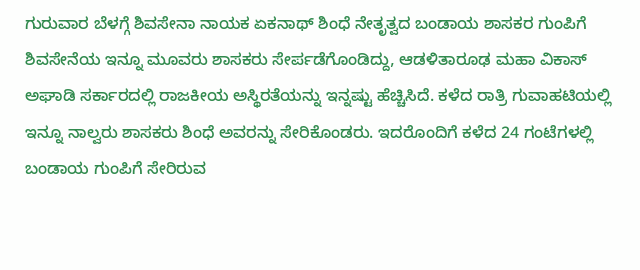ಗುರುವಾರ ಬೆಳಗ್ಗೆ ಶಿವಸೇನಾ ನಾಯಕ ಏಕನಾಥ್ ಶಿಂಧೆ ನೇತೃತ್ವದ ಬಂಡಾಯ ಶಾಸಕರ ಗುಂಪಿಗೆ ಶಿವಸೇನೆಯ ಇನ್ನೂ ಮೂವರು ಶಾಸಕರು ಸೇರ್ಪಡೆಗೊಂಡಿದ್ದು, ಆಡಳಿತಾರೂಢ ಮಹಾ ವಿಕಾಸ್ ಅಘಾಡಿ ಸರ್ಕಾರದಲ್ಲಿ ರಾಜಕೀಯ ಅಸ್ಥಿರತೆಯನ್ನು ಇನ್ನಷ್ಟು ಹೆಚ್ಚಿಸಿದೆ. ಕಳೆದ ರಾತ್ರಿ ಗುವಾಹಟಿಯಲ್ಲಿ ಇನ್ನೂ ನಾಲ್ವರು ಶಾಸಕರು ಶಿಂಧೆ ಅವರನ್ನು ಸೇರಿಕೊಂಡರು. ಇದರೊಂದಿಗೆ ಕಳೆದ 24 ಗಂಟೆಗಳಲ್ಲಿ ಬಂಡಾಯ ಗುಂಪಿಗೆ ಸೇರಿರುವ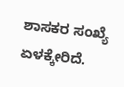ಶಾಸಕರ ಸಂಖ್ಯೆ ಏಳಕ್ಕೇರಿದೆ.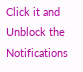Click it and Unblock the Notifications